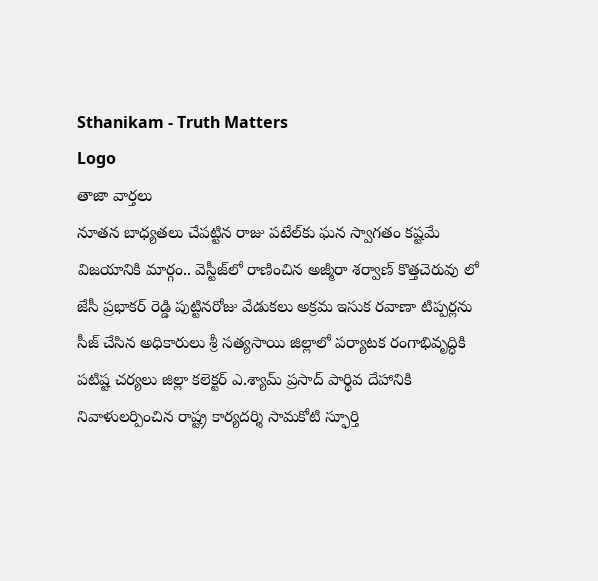Sthanikam - Truth Matters
Logo
తాజా వార్తలు
నూతన బాధ్యతలు చేపట్టిన రాజు పటేల్‌కు ఘన స్వాగతం కష్టమే విజయానికి మార్గం.. వెస్టీజ్‌లో రాణించిన అజ్మీరా శర్వాణ్ కొత్తచెరువు లో జేసీ ప్రభాకర్ రెడ్డి పుట్టినరోజు వేడుకలు అక్రమ ఇసుక రవాణా టిప్పర్లను సీజ్ చేసిన అధికారులు శ్రీ సత్యసాయి జిల్లాలో పర్యాటక రంగాభివృద్ధికి పటిష్ట చర్యలు జిల్లా కలెక్టర్ ఎ.శ్యామ్ ప్రసాద్ పార్థివ దేహానికి నివాళులర్పించిన రాష్ట్ర కార్యదర్శి సామకోటి స్ఫూర్తి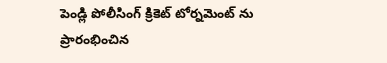పెండ్లి పోలీసింగ్ క్రికెట్ టోర్నమెంట్ ను ప్రారంభించిన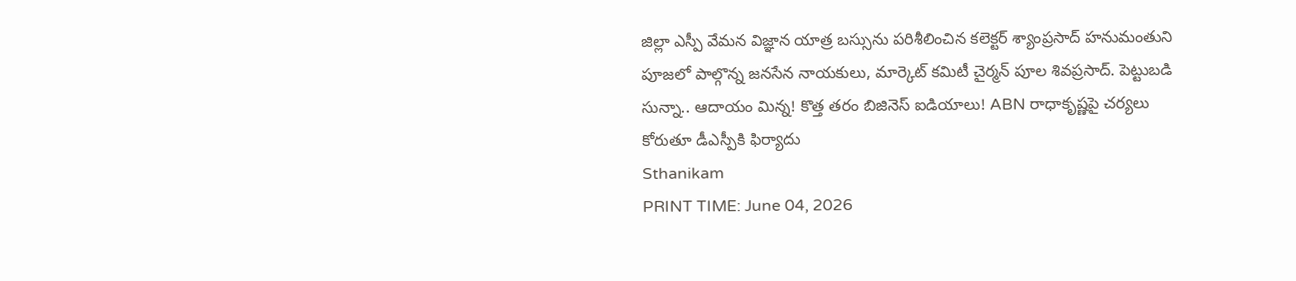జిల్లా ఎస్పీ వేమన విజ్ఞాన యాత్ర బస్సును పరిశీలించిన కలెక్టర్ శ్యాంప్రసాద్ హనుమంతుని పూజలో పాల్గొన్న జనసేన నాయకులు, మార్కెట్ కమిటీ చైర్మన్ పూల శివప్రసాద్. పెట్టుబడి సున్నా.. ఆదాయం మిన్న! కొత్త తరం బిజినెస్ ఐడియాలు! ABN రాధాకృష్ణపై చర్యలు కోరుతూ డీఎస్పీకి ఫిర్యాదు
Sthanikam
PRINT TIME: June 04, 2026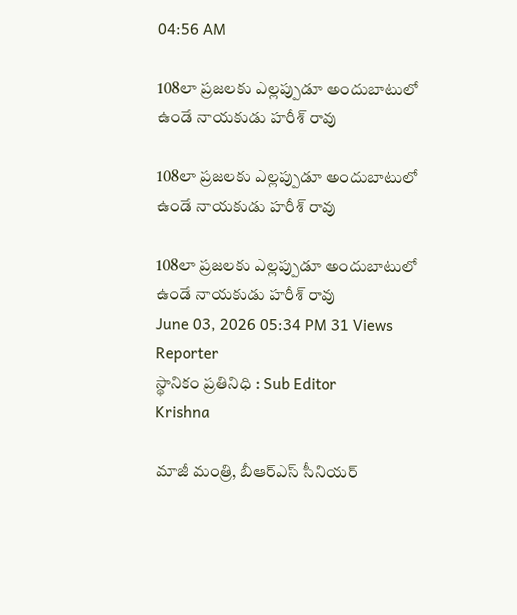04:56 AM

108లా ప్రజలకు ఎల్లప్పుడూ అందుబాటులో ఉండే నాయకుడు హరీశ్ రావు

108లా ప్రజలకు ఎల్లప్పుడూ అందుబాటులో ఉండే నాయకుడు హరీశ్ రావు

108లా ప్రజలకు ఎల్లప్పుడూ అందుబాటులో ఉండే నాయకుడు హరీశ్ రావు
June 03, 2026 05:34 PM 31 Views
Reporter
స్థానికం ప్రతినిధి : Sub Editor
Krishna

మాజీ మంత్రి, బీఆర్ఎస్ సీనియర్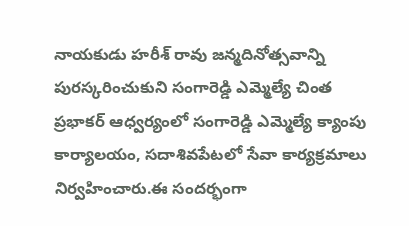నాయకుడు హరీశ్ రావు జన్మదినోత్సవాన్ని పురస్కరించుకుని సంగారెడ్డి ఎమ్మెల్యే చింత ప్రభాకర్ ఆధ్వర్యంలో సంగారెడ్డి ఎమ్మెల్యే క్యాంపు కార్యాలయం, సదాశివపేటలో సేవా కార్యక్రమాలు నిర్వహించారు.ఈ సందర్భంగా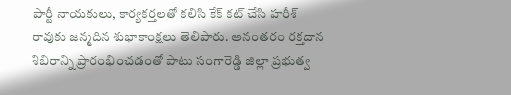పార్టీ నాయకులు, కార్యకర్తలతో కలిసి కేక్ కట్ చేసి హరీశ్ రావుకు జన్మదిన శుభాకాంక్షలు తెలిపారు. అనంతరం రక్తదాన శిబిరాన్ని ప్రారంభించడంతో పాటు సంగారెడ్డి జిల్లా ప్రభుత్వ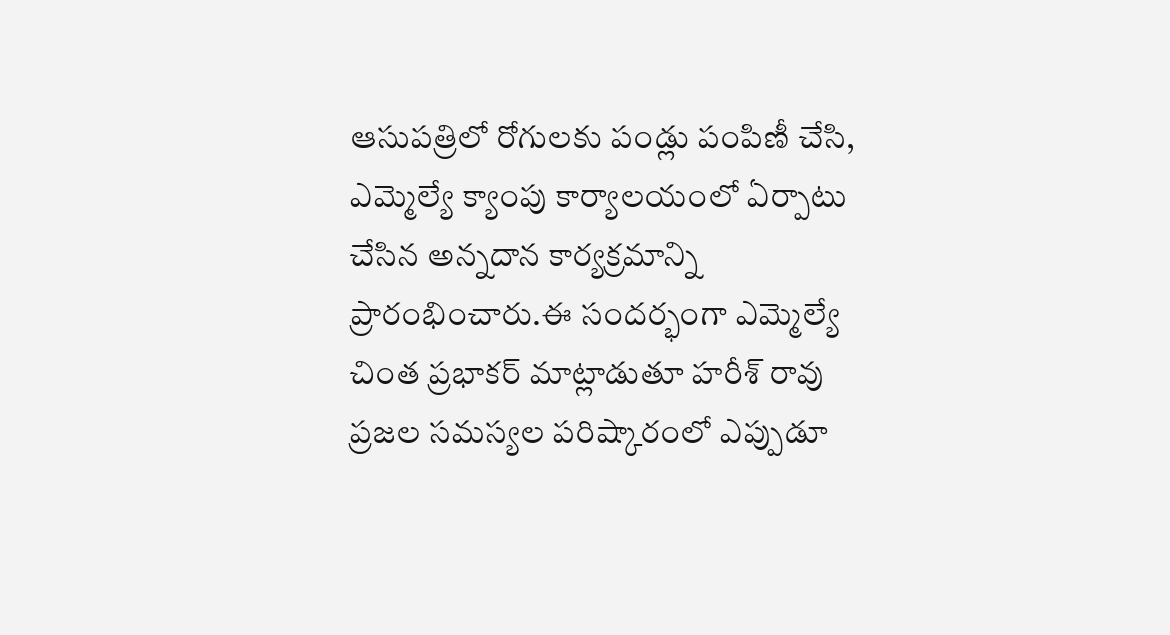ఆసుపత్రిలో రోగులకు పండ్లు పంపిణీ చేసి, ఎమ్మెల్యే క్యాంపు కార్యాలయంలో ఏర్పాటు చేసిన అన్నదాన కార్యక్రమాన్ని ప్రారంభించారు.ఈ సందర్భంగా ఎమ్మెల్యే చింత ప్రభాకర్ మాట్లాడుతూ హరీశ్ రావు ప్రజల సమస్యల పరిష్కారంలో ఎప్పుడూ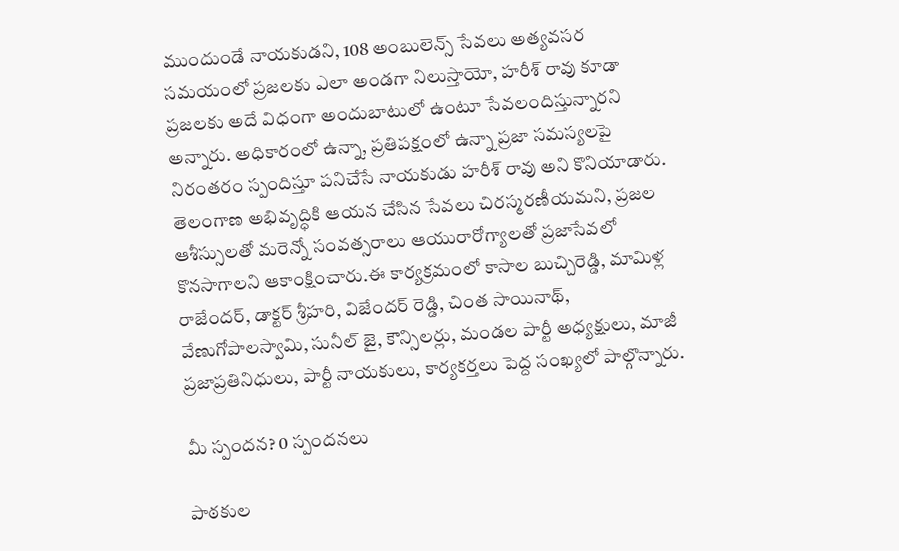ముందుండే నాయకుడని, 108 అంబులెన్స్ సేవలు అత్యవసర సమయంలో ప్రజలకు ఎలా అండగా నిలుస్తాయో, హరీశ్ రావు కూడా ప్రజలకు అదే విధంగా అందుబాటులో ఉంటూ సేవలందిస్తున్నారని అన్నారు. అధికారంలో ఉన్నా, ప్రతిపక్షంలో ఉన్నా ప్రజా సమస్యలపై నిరంతరం స్పందిస్తూ పనిచేసే నాయకుడు హరీశ్ రావు అని కొనియాడారు. తెలంగాణ అభివృద్ధికి ఆయన చేసిన సేవలు చిరస్మరణీయమని, ప్రజల ఆశీస్సులతో మరెన్నో సంవత్సరాలు ఆయురారోగ్యాలతో ప్రజాసేవలో కొనసాగాలని ఆకాంక్షించారు.ఈ కార్యక్రమంలో కాసాల బుచ్చిరెడ్డి, మామిళ్ల రాజేందర్, డాక్టర్ శ్రీహరి, విజేందర్ రెడ్డి, చింత సాయినాథ్, వేణుగోపాలస్వామి, సునీల్ జై, కౌన్సిలర్లు, మండల పార్టీ అధ్యక్షులు, మాజీ ప్రజాప్రతినిధులు, పార్టీ నాయకులు, కార్యకర్తలు పెద్ద సంఖ్యలో పాల్గొన్నారు.

మీ స్పందన? 0 స్పందనలు

పాఠకుల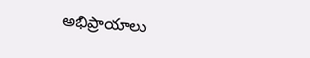అభిప్రాయాలు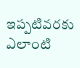ఇప్పటివరకు ఎలాంటి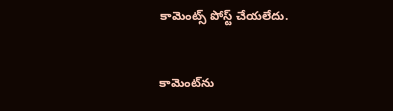కామెంట్స్ పోస్ట్ చేయలేదు.


కామెంట్‌ను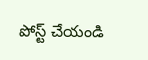పోస్ట్ చేయండి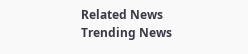Related News
Trending News